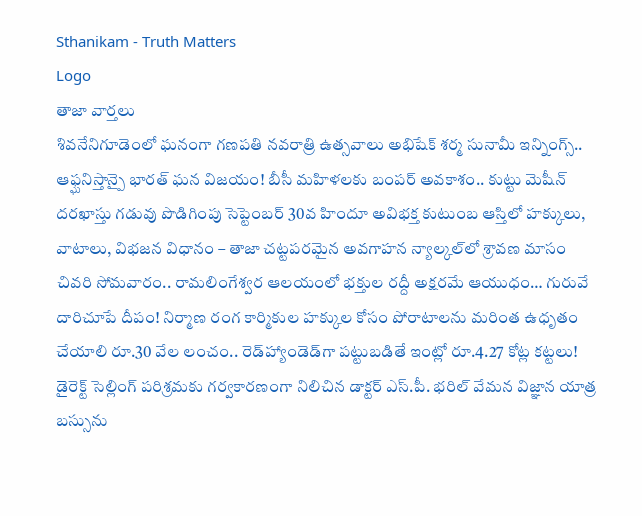Sthanikam - Truth Matters
Logo
తాజా వార్తలు
శివనేనిగూడెంలో ఘనంగా గణపతి నవరాత్రి ఉత్సవాలు అభిషేక్ శర్మ సునామీ ఇన్నింగ్స్.. ఆఫ్ఘనిస్తాన్పై భారత్ ఘన విజయం! బీసీ మహిళలకు బంపర్ అవకాశం.. కుట్టు మెషీన్ దరఖాస్తు గడువు పొడిగింపు సెప్టెంబర్ 30వ హిందూ అవిభక్త కుటుంబ ఆస్తిలో హక్కులు, వాటాలు, విభజన విధానం – తాజా చట్టపరమైన అవగాహన న్యాల్కల్‌లో శ్రావణ మాసం చివరి సోమవారం.. రామలింగేశ్వర ఆలయంలో భక్తుల రద్దీ అక్షరమే ఆయుధం… గురువే దారిచూపే దీపం! నిర్మాణ రంగ కార్మికుల హక్కుల కోసం పోరాటాలను మరింత ఉధృతం చేయాలి రూ.30 వేల లంచం.. రెడ్‌హ్యాండెడ్‌గా పట్టుబడితే ఇంట్లో రూ.4.27 కోట్ల కట్టలు! డైరెక్ట్ సెల్లింగ్ పరిశ్రమకు గర్వకారణంగా నిలిచిన డాక్టర్ ఎస్.పీ. భరిల్ వేమన విజ్ఞాన యాత్ర బస్సును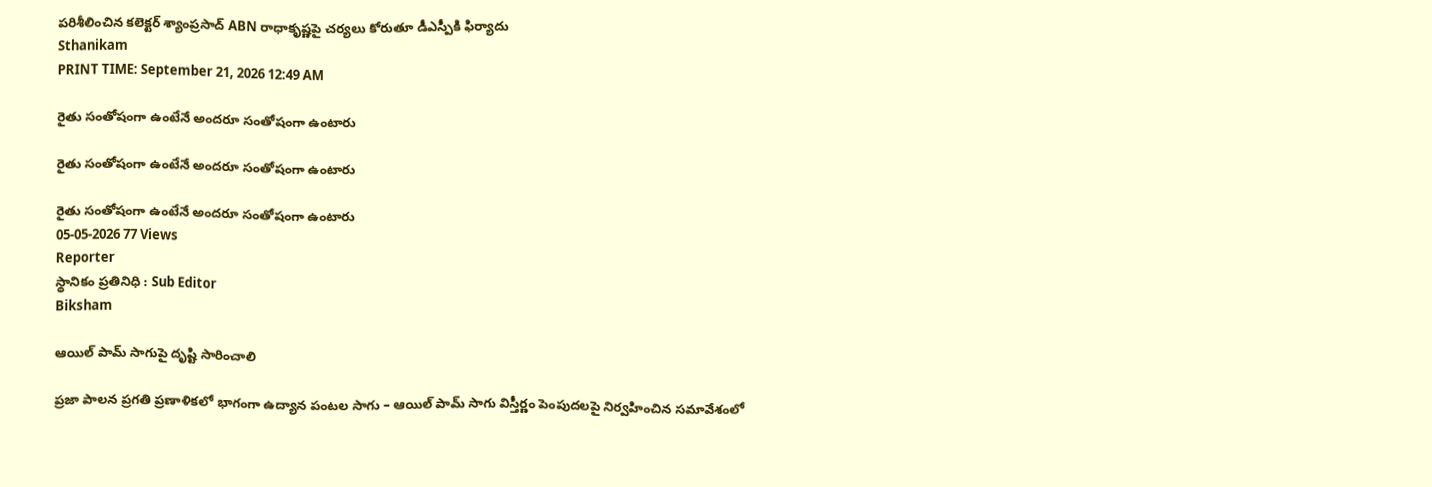పరిశీలించిన కలెక్టర్ శ్యాంప్రసాద్ ABN రాధాకృష్ణపై చర్యలు కోరుతూ డీఎస్పీకి ఫిర్యాదు
Sthanikam
PRINT TIME: September 21, 2026 12:49 AM

రైతు సంతోషంగా ఉంటేనే అందరూ సంతోషంగా ఉంటారు

రైతు సంతోషంగా ఉంటేనే అందరూ సంతోషంగా ఉంటారు

రైతు సంతోషంగా ఉంటేనే అందరూ సంతోషంగా ఉంటారు
05-05-2026 77 Views
Reporter
స్థానికం ప్రతినిధి : Sub Editor
Biksham

ఆయిల్ పామ్ సాగుపై దృష్టి సారించాలి

ప్రజా పాలన ప్రగతి ప్రణాళికలో భాగంగా ఉద్యాన పంటల సాగు – ఆయిల్ పామ్ సాగు విస్తీర్ణం పెంపుదలపై నిర్వహించిన సమావేశంలో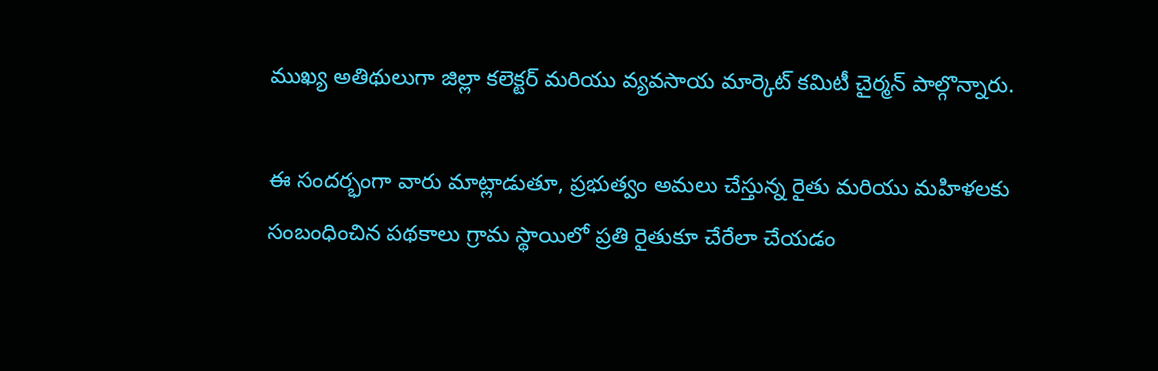ముఖ్య అతిథులుగా జిల్లా కలెక్టర్ మరియు వ్యవసాయ మార్కెట్ కమిటీ చైర్మన్ పాల్గొన్నారు.

ఈ సందర్భంగా వారు మాట్లాడుతూ, ప్రభుత్వం అమలు చేస్తున్న రైతు మరియు మహిళలకు సంబంధించిన పథకాలు గ్రామ స్థాయిలో ప్రతి రైతుకూ చేరేలా చేయడం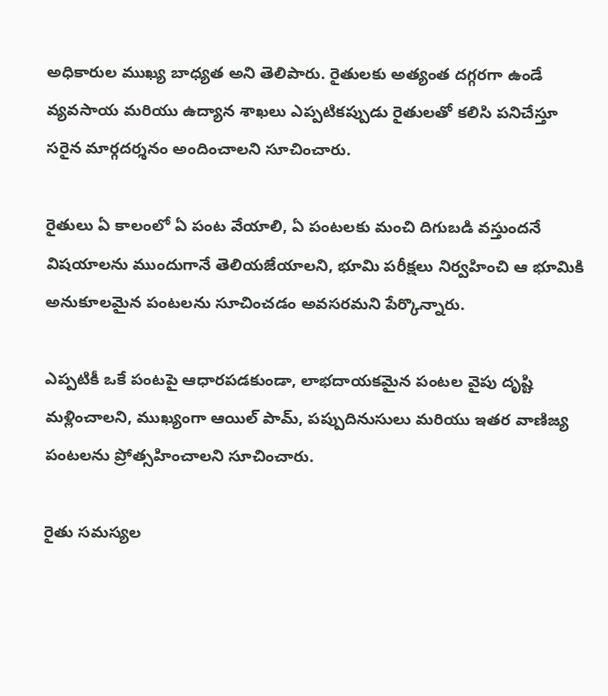అధికారుల ముఖ్య బాధ్యత అని తెలిపారు. రైతులకు అత్యంత దగ్గరగా ఉండే వ్యవసాయ మరియు ఉద్యాన శాఖలు ఎప్పటికప్పుడు రైతులతో కలిసి పనిచేస్తూ సరైన మార్గదర్శనం అందించాలని సూచించారు.

రైతులు ఏ కాలంలో ఏ పంట వేయాలి, ఏ పంటలకు మంచి దిగుబడి వస్తుందనే విషయాలను ముందుగానే తెలియజేయాలని, భూమి పరీక్షలు నిర్వహించి ఆ భూమికి అనుకూలమైన పంటలను సూచించడం అవసరమని పేర్కొన్నారు.

ఎప్పటికీ ఒకే పంటపై ఆధారపడకుండా, లాభదాయకమైన పంటల వైపు దృష్టి మళ్లించాలని, ముఖ్యంగా ఆయిల్ పామ్, పప్పుదినుసులు మరియు ఇతర వాణిజ్య పంటలను ప్రోత్సహించాలని సూచించారు.

రైతు సమస్యల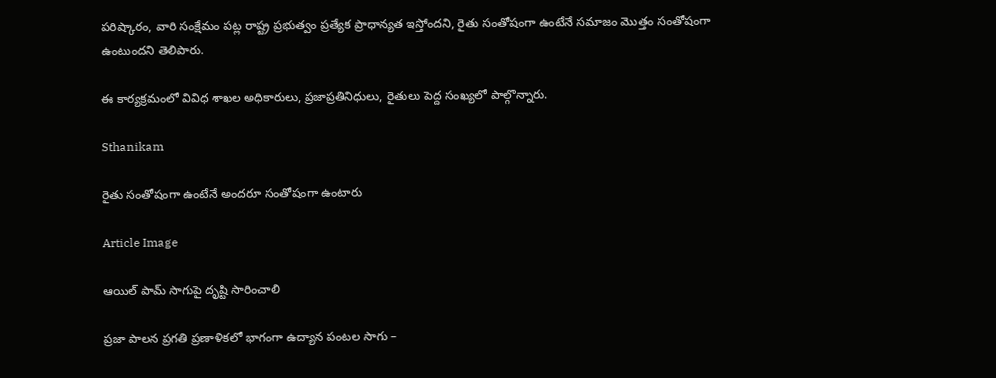పరిష్కారం, వారి సంక్షేమం పట్ల రాష్ట్ర ప్రభుత్వం ప్రత్యేక ప్రాధాన్యత ఇస్తోందని, రైతు సంతోషంగా ఉంటేనే సమాజం మొత్తం సంతోషంగా ఉంటుందని తెలిపారు.

ఈ కార్యక్రమంలో వివిధ శాఖల అధికారులు, ప్రజాప్రతినిధులు, రైతులు పెద్ద సంఖ్యలో పాల్గొన్నారు.

Sthanikam

రైతు సంతోషంగా ఉంటేనే అందరూ సంతోషంగా ఉంటారు

Article Image

ఆయిల్ పామ్ సాగుపై దృష్టి సారించాలి

ప్రజా పాలన ప్రగతి ప్రణాళికలో భాగంగా ఉద్యాన పంటల సాగు –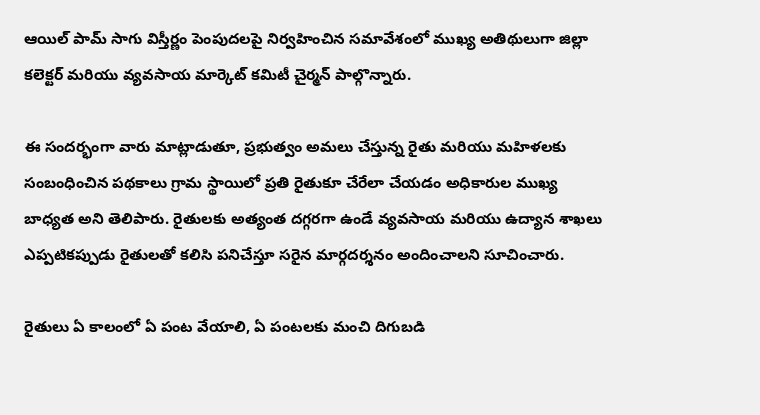ఆయిల్ పామ్ సాగు విస్తీర్ణం పెంపుదలపై నిర్వహించిన సమావేశంలో ముఖ్య అతిథులుగా జిల్లా కలెక్టర్ మరియు వ్యవసాయ మార్కెట్ కమిటీ చైర్మన్ పాల్గొన్నారు.

ఈ సందర్భంగా వారు మాట్లాడుతూ, ప్రభుత్వం అమలు చేస్తున్న రైతు మరియు మహిళలకు సంబంధించిన పథకాలు గ్రామ స్థాయిలో ప్రతి రైతుకూ చేరేలా చేయడం అధికారుల ముఖ్య బాధ్యత అని తెలిపారు. రైతులకు అత్యంత దగ్గరగా ఉండే వ్యవసాయ మరియు ఉద్యాన శాఖలు ఎప్పటికప్పుడు రైతులతో కలిసి పనిచేస్తూ సరైన మార్గదర్శనం అందించాలని సూచించారు.

రైతులు ఏ కాలంలో ఏ పంట వేయాలి, ఏ పంటలకు మంచి దిగుబడి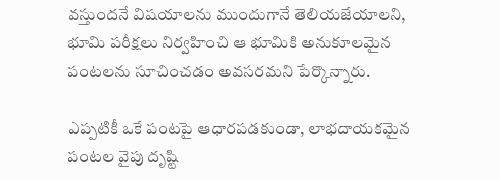వస్తుందనే విషయాలను ముందుగానే తెలియజేయాలని, భూమి పరీక్షలు నిర్వహించి ఆ భూమికి అనుకూలమైన పంటలను సూచించడం అవసరమని పేర్కొన్నారు.

ఎప్పటికీ ఒకే పంటపై ఆధారపడకుండా, లాభదాయకమైన పంటల వైపు దృష్టి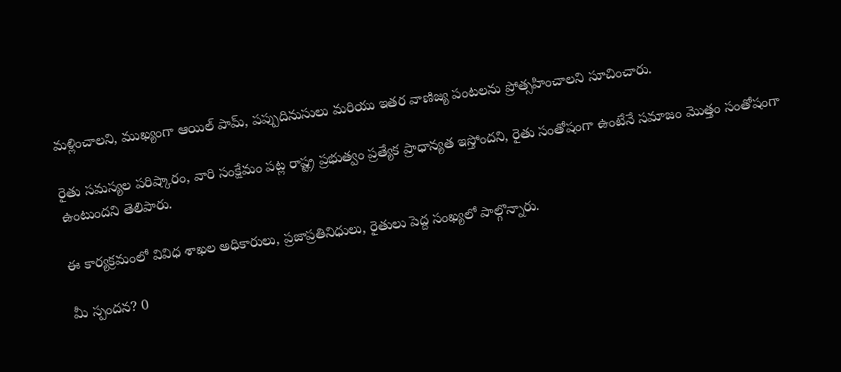మళ్లించాలని, ముఖ్యంగా ఆయిల్ పామ్, పప్పుదినుసులు మరియు ఇతర వాణిజ్య పంటలను ప్రోత్సహించాలని సూచించారు.

రైతు సమస్యల పరిష్కారం, వారి సంక్షేమం పట్ల రాష్ట్ర ప్రభుత్వం ప్రత్యేక ప్రాధాన్యత ఇస్తోందని, రైతు సంతోషంగా ఉంటేనే సమాజం మొత్తం సంతోషంగా ఉంటుందని తెలిపారు.

ఈ కార్యక్రమంలో వివిధ శాఖల అధికారులు, ప్రజాప్రతినిధులు, రైతులు పెద్ద సంఖ్యలో పాల్గొన్నారు.

మీ స్పందన? 0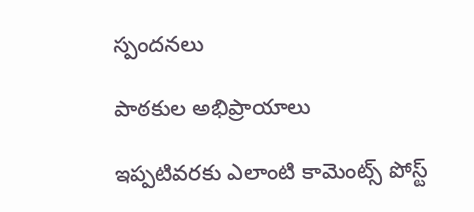స్పందనలు

పాఠకుల అభిప్రాయాలు

ఇప్పటివరకు ఎలాంటి కామెంట్స్ పోస్ట్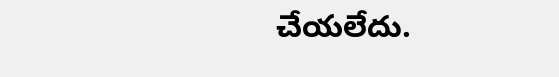చేయలేదు.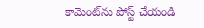కామెంట్‌ను పోస్ట్ చేయండి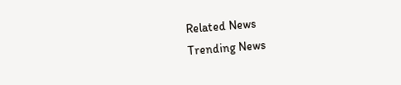Related News
Trending News